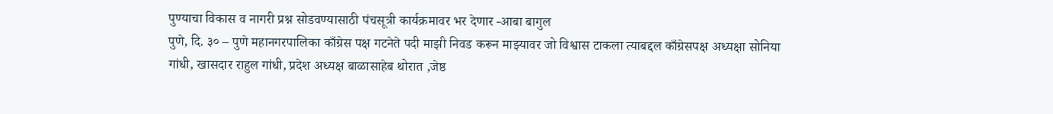पुण्याचा विकास व नागरी प्रश्न सोडवण्यासाठी पंचसूत्री कार्यक्रमावर भर देणार -आबा बागुल
पुणे, दि. ३० – पुणे महानगरपालिका काँग्रेस पक्ष गटनेते पदी माझी निवड करून माझ्यावर जो विश्वास टाकला त्याबद्दल काँग्रेसपक्ष अध्यक्षा सोनिया गांधी, खासदार राहुल गांधी, प्रदेश अध्यक्ष बाळासाहेब थोरात ,जेष्ठ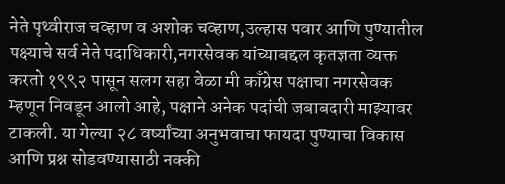नेते पृथ्वीराज चव्हाण व अशोक चव्हाण,उल्हास पवार आणि पुण्यातील पक्ष्याचे सर्व नेते पदाधिकारी,नगरसेवक यांच्याबद्दल कृतज्ञता व्यक्त करतो १९९२ पासून सलग सहा वेळा मी काँग्रेस पक्षाचा नगरसेवक म्हणून निवडून आलो आहे, पक्षाने अनेक पदांची जबाबदारी माझ्यावर टाकली. या गेल्या २८ वर्ष्यांच्या अनुभवाचा फायदा पुण्याचा विकास आणि प्रश्न सोडवण्यासाठी नक्की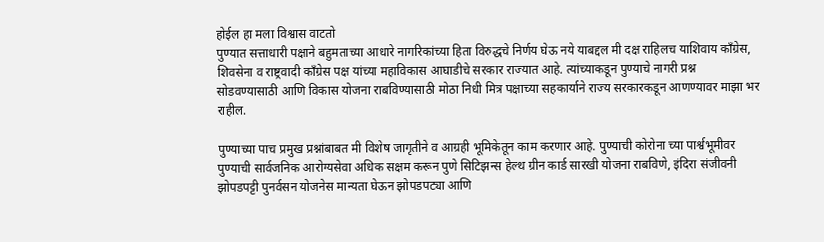होईल हा मला विश्वास वाटतो
पुण्यात सत्ताधारी पक्षाने बहुमताच्या आधारे नागरिकांच्या हिता विरुद्धचे निर्णय घेऊ नये याबद्दल मी दक्ष राहिलच याशिवाय काँग्रेस, शिवसेना व राष्ट्रवादी काँग्रेस पक्ष यांच्या महाविकास आघाडीचे सरकार राज्यात आहे. त्यांच्याकडून पुण्याचे नागरी प्रश्न सोडवण्यासाठी आणि विकास योजना राबविण्यासाठी मोठा निधी मित्र पक्षाच्या सहकार्याने राज्य सरकारकडून आणण्यावर माझा भर राहील.

पुण्याच्या पाच प्रमुख प्रश्नांबाबत मी विशेष जागृतीने व आग्रही भूमिकेतून काम करणार आहे. पुण्याची कोरोना च्या पार्श्वभूमीवर पुण्याची सार्वजनिक आरोग्यसेवा अधिक सक्षम करून पुणे सिटिझन्स हेल्थ ग्रीन कार्ड सारखी योजना राबविणे, इंदिरा संजीवनी झोपडपट्टी पुनर्वसन योजनेस मान्यता घेऊन झोपडपट्या आणि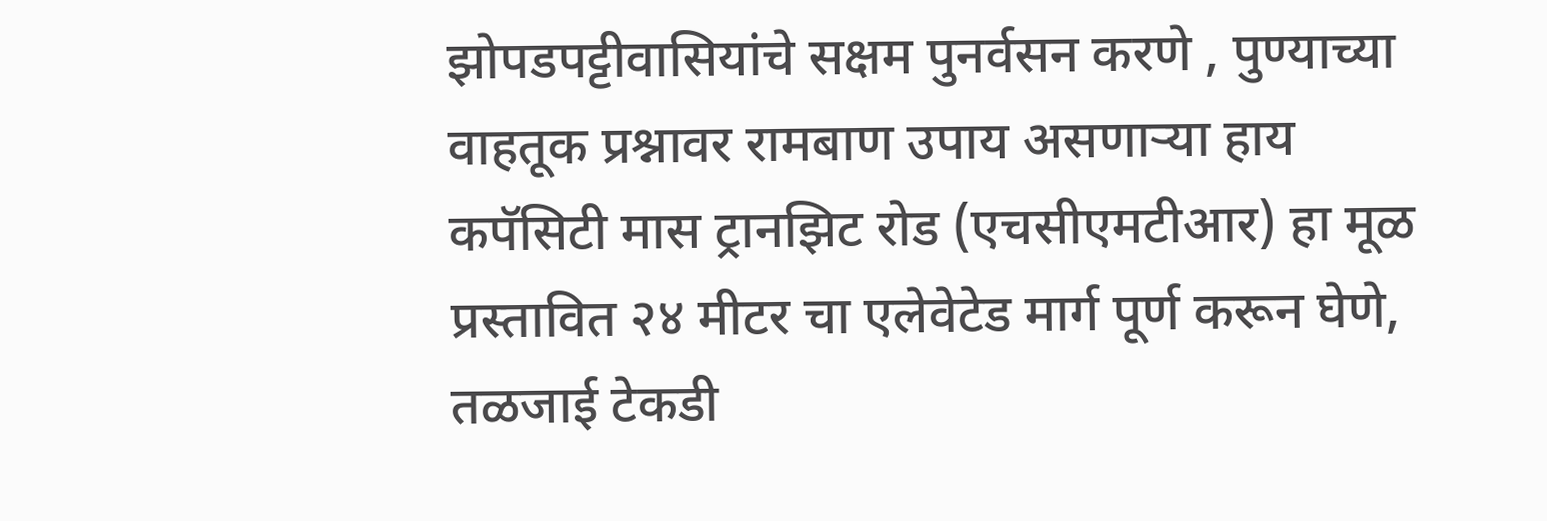झोपडपट्टीवासियांचे सक्षम पुनर्वसन करणे , पुण्याच्या वाहतूक प्रश्नावर रामबाण उपाय असणाऱ्या हाय कपॅसिटी मास ट्रानझिट रोड (एचसीएमटीआर) हा मूळ प्रस्तावित २४ मीटर चा एलेवेटेड मार्ग पूर्ण करून घेणे, तळजाई टेकडी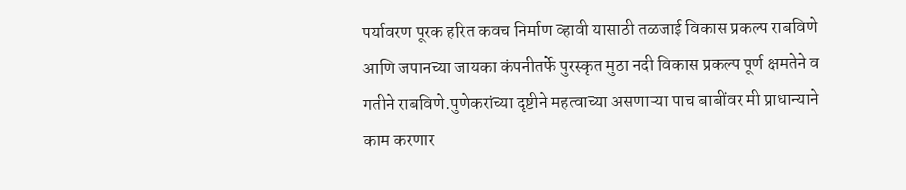पर्यावरण पूरक हरित कवच निर्माण व्हावी यासाठी तळजाई विकास प्रकल्प राबविणे आणि जपानच्या जायका कंपनीतर्फे पुरस्कृत मुठा नदी विकास प्रकल्प पूर्ण क्षमतेने व गतीने राबविणे.पुणेकरांच्या दृष्टीने महत्वाच्या असणाऱ्या पाच बाबींवर मी प्राधान्याने काम करणार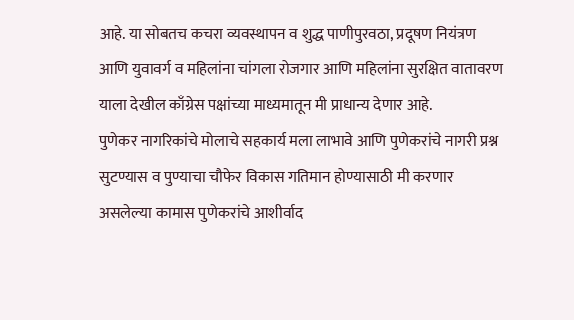आहे. या सोबतच कचरा व्यवस्थापन व शुद्ध पाणीपुरवठा, प्रदूषण नियंत्रण आणि युवावर्ग व महिलांना चांगला रोजगार आणि महिलांना सुरक्षित वातावरण याला देखील काँग्रेस पक्षांच्या माध्यमातून मी प्राधान्य देणार आहे.
पुणेकर नागरिकांचे मोलाचे सहकार्य मला लाभावे आणि पुणेकरांचे नागरी प्रश्न सुटण्यास व पुण्याचा चौफेर विकास गतिमान होण्यासाठी मी करणार असलेल्या कामास पुणेकरांचे आशीर्वाद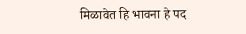मिळावेत हि भावना हे पद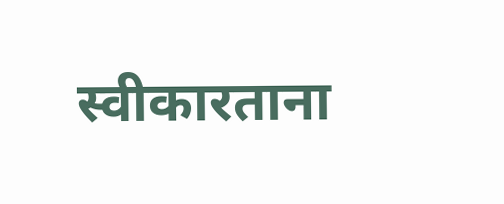स्वीकारताना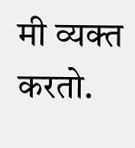मी व्यक्त करतो.